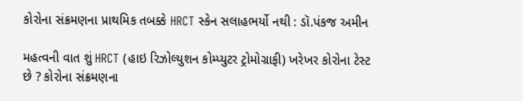કોરોના સંક્રમણના પ્રાથમિક તબક્કે HRCT સ્કેન સલાહભર્યો નથી : ડૉ.પંકજ અમીન

મહત્વની વાત શું HRCT (હાઇ રિઝોલ્યુશન કોમ્પ્યુટર ટ્રોમોગ્રાફી) ખરેખર કોરોના ટેસ્ટ છે ? કોરોના સંક્રમણના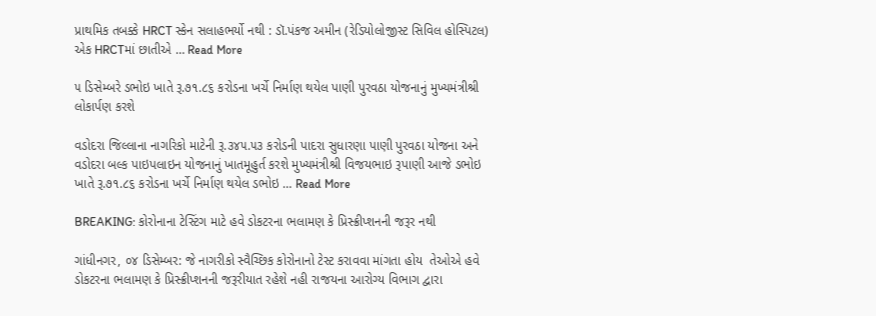પ્રાથમિક તબક્કે HRCT સ્કેન સલાહભર્યો નથી : ડૉ.પંકજ અમીન (રેડિયોલોજીસ્ટ સિવિલ હોસ્પિટલ) એક HRCTમાં છાતીએ … Read More

૫ ડિસેમ્બરે ડભોઇ ખાતે રૂ.૭૧.૮૬ કરોડના ખર્ચે નિર્માણ થયેલ પાણી પુરવઠા યોજનાનું મુખ્યમંત્રીશ્રી લોકાર્પણ કરશે

વડોદરા જિલ્લાના નાગરિકો માટેની રૂ.૩૪૫.૫૩ કરોડની પાદરા સુધારણા પાણી પુરવઠા યોજના અને વડોદરા બલ્ક પાઇપલાઇન યોજનાનું ખાતમૂહુર્ત કરશે મુખ્યમંત્રીશ્રી વિજયભાઇ રૂપાણી આજે ડભોઇ ખાતે રૂ.૭૧.૮૬ કરોડના ખર્ચે નિર્માણ થયેલ ડભોઇ … Read More

BREAKING: કોરોનાના ટેસ્ટિંગ માટે હવે ડોકટરના ભલામણ કે પ્રિસ્ક્રીપ્શનની જરૂર નથી

ગાંધીનગર, ૦૪ ડિસેમ્બર: જે નાગરીકો સ્વૈચ્છિક કોરોનાનો ટેસ્ટ કરાવવા માંગતા હોય  તેઓએ હવે ડોકટરના ભલામણ કે પ્રિસ્ક્રીપ્શનની જરૂરીયાત રહેશે નહી રાજયના આરોગ્ય વિભાગ દ્વારા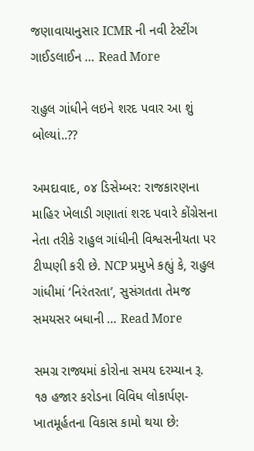જણાવાયાનુસાર ICMR ની નવી ટેસ્ટીંગ ગાઈડલાઈન … Read More

રાહુલ ગાંધીને લઇને શરદ પવાર આ શું બોલ્યાં..??

અમદાવાદ, ૦૪ ડિસેમ્બર: રાજકારણના માહિર ખેલાડી ગણાતાં શરદ પવારે કોંગ્રેસના નેતા તરીકે રાહુલ ગાંધીની વિશ્વસનીયતા પર ટીપ્પણી કરી છે. NCP પ્રમુખે કહ્યું કે, રાહુલ ગાંધીમાં ‘નિરંતરતા’, સુસંગતતા તેમજ સમયસર બધાની … Read More

સમગ્ર રાજ્યમાં કોરોના સમય દરમ્યાન રૂ. ૧૭ હજાર કરોડના વિવિધ લોકાર્પણ-ખાતમૂર્હતના વિકાસ કામો થયા છે: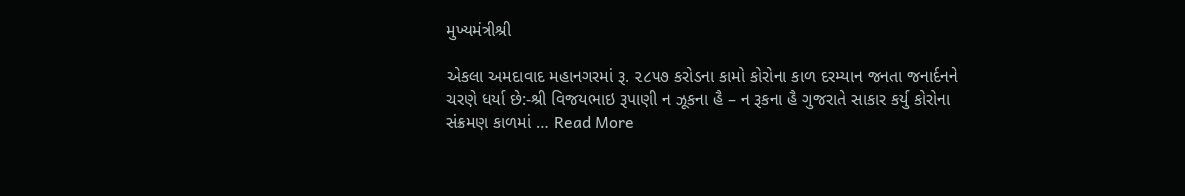મુખ્યમંત્રીશ્રી

એકલા અમદાવાદ મહાનગરમાં રૂ. ૨૮૫૭ કરોડના કામો કોરોના કાળ દરમ્યાન જનતા જનાર્દનને ચરણે ધર્યા છે:-શ્રી વિજયભાઇ રૂપાણી ન ઝૂકના હૈ – ન રૂકના હૈ ગુજરાતે સાકાર કર્યુ કોરોના સંક્રમણ કાળમાં … Read More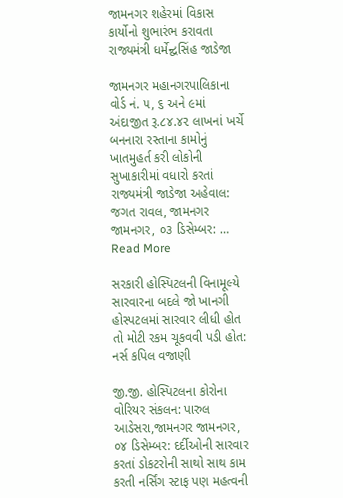જામનગર શહેરમાં વિકાસ કાર્યોનો શુભારંભ કરાવતા રાજ્યમંત્રી ધર્મેન્દ્વસિંહ જાડેજા

જામનગર મહાનગરપાલિકાના વોર્ડ નં. ૫, ૬ અને ૯માં અંદાજીત રૂ.૮૪.૪૨ લાખનાં ખર્ચે બનનારા રસ્તાના કામોનું ખાતમુહર્ત કરી લોકોની સુખાકારીમાં વધારો કરતાં રાજ્યમંત્રી જાડેજા અહેવાલ: જગત રાવલ, જામનગર જામનગર, ૦૩ ડિસેમ્બર: … Read More

સરકારી હોસ્પિટલની વિનામૂલ્યે સારવારના બદલે જો ખાનગી હોસ્પટલમાં સારવાર લીધી હોત તો મોટી રકમ ચૂકવવી પડી હોત: નર્સ કપિલ વજાણી

જી.જી. હોસ્પિટલના કોરોના વોરિયર સંકલન: પારુલ આડેસરા,જામનગર જામનગર, ૦૪ ડિસેમ્બર: દર્દીઓની સારવાર કરતાં ડોકટરોની સાથો સાથ કામ કરતી નર્સિંગ સ્ટાફ પણ મહત્વની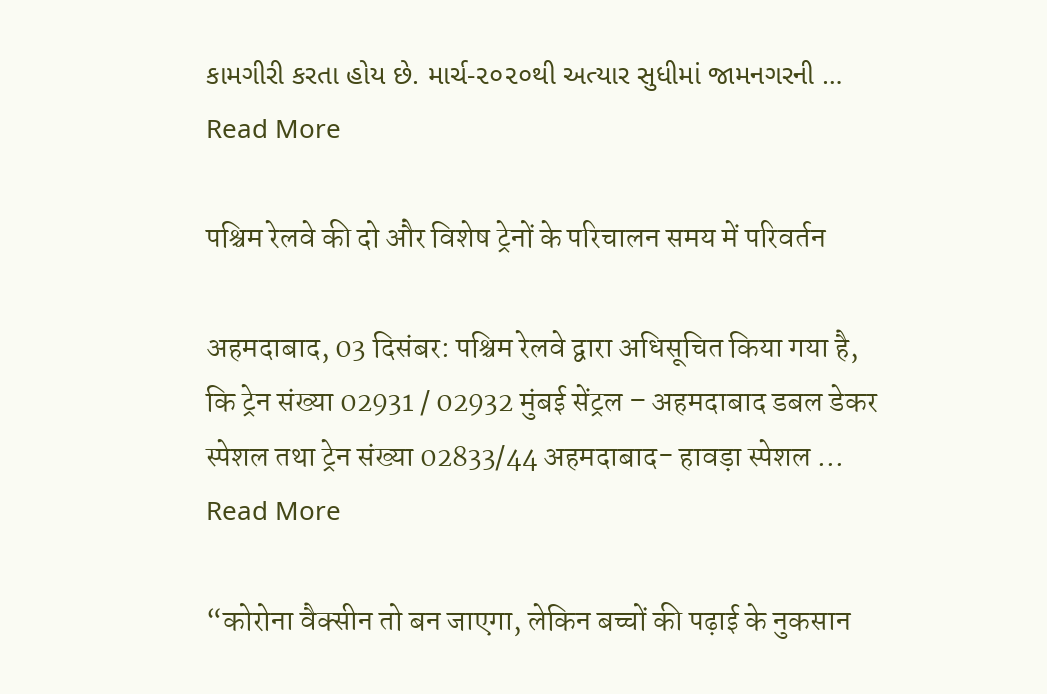કામગીરી કરતા હોય છે. માર્ચ-૨૦૨૦થી અત્યાર સુધીમાં જામનગરની … Read More

पश्चिम रेलवे की दो और विशेष ट्रेनों के परिचालन समय में परिवर्तन

अहमदाबाद, 03 दिसंबर: पश्चिम रेलवे द्वारा अधिसूचित किया गया है, कि ट्रेन संख्या 02931 / 02932 मुंबई सेंट्रल – अहमदाबाद डबल डेकर स्पेशल तथा ट्रेन संख्या 02833/44 अहमदाबाद- हावड़ा स्पेशल … Read More

“कोरोना वैक्सीन तो बन जाएगा, लेकिन बच्चों की पढ़ाई के नुकसान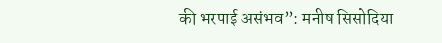की भरपाई असंभव”: मनीष सिसोदिया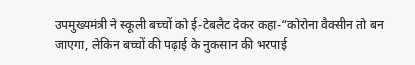उपमुख्यमंत्री ने स्कूली बच्चों को ई-टेबलैट देकर कहा-“कोरोना वैक्सीन तो बन जाएगा, लेकिन बच्चों की पढ़ाई के नुकसान की भरपाई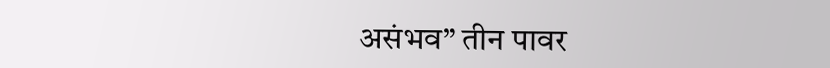असंभव” तीन पावर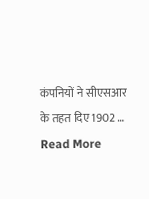कंपनियों ने सीएसआर के तहत दिए 1902 … Read More